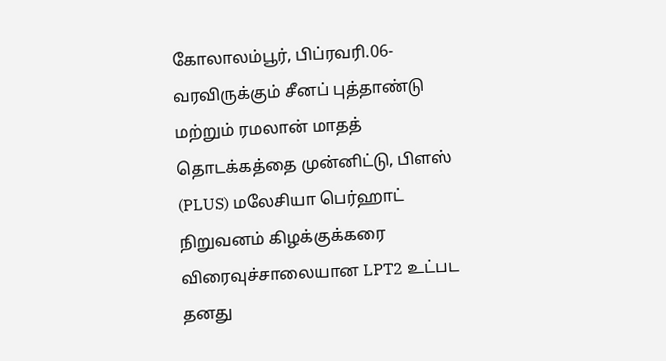கோலாலம்பூர், பிப்ரவரி.06-
வரவிருக்கும் சீனப் புத்தாண்டு மற்றும் ரமலான் மாதத் தொடக்கத்தை முன்னிட்டு, பிளஸ் (PLUS) மலேசியா பெர்ஹாட் நிறுவனம் கிழக்குக்கரை விரைவுச்சாலையான LPT2 உட்பட தனது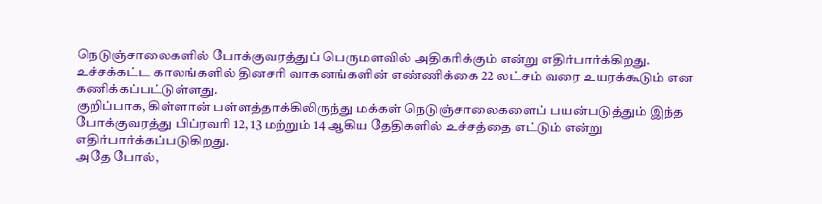நெடுஞ்சாலைகளில் போக்குவரத்துப் பெருமளவில் அதிகரிக்கும் என்று எதிர்பார்க்கிறது.
உச்சக்கட்ட காலங்களில் தினசரி வாகனங்களின் எண்ணிக்கை 22 லட்சம் வரை உயரக்கூடும் என கணிக்கப்பட்டுள்ளது.
குறிப்பாக, கிள்ளான் பள்ளத்தாக்கிலிருந்து மக்கள் நெடுஞ்சாலைகளைப் பயன்படுத்தும் இந்த போக்குவரத்து பிப்ரவரி 12, 13 மற்றும் 14 ஆகிய தேதிகளில் உச்சத்தை எட்டும் என்று எதிர்பார்க்கப்படுகிறது.
அதே போல்,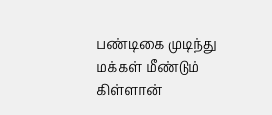பண்டிகை முடிந்து மக்கள் மீண்டும் கிள்ளான்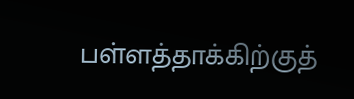பள்ளத்தாக்கிற்குத்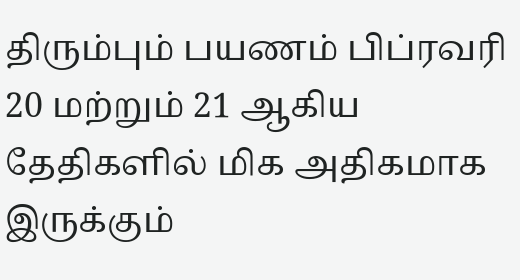திரும்பும் பயணம் பிப்ரவரி 20 மற்றும் 21 ஆகிய தேதிகளில் மிக அதிகமாக இருக்கும்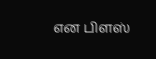என பிளஸ்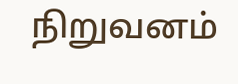நிறுவனம்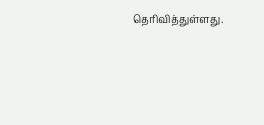தெரிவித்துள்ளது.